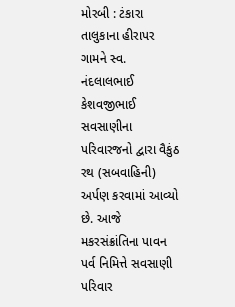મોરબી : ટંકારા તાલુકાના હીરાપર ગામને સ્વ. નંદલાલભાઈ કેશવજીભાઈ સવસાણીના પરિવારજનો દ્વારા વૈકુંઠ રથ (સબવાહિની) અર્પણ કરવામાં આવ્યો છે. આજે મકરસંક્રાંતિના પાવન પર્વ નિમિત્તે સવસાણી પરિવાર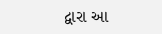દ્વારા આ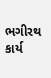ભગીરથ કાર્ય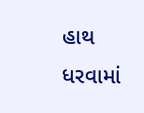હાથ ધરવામાં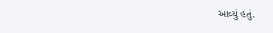આવ્યું હતું.